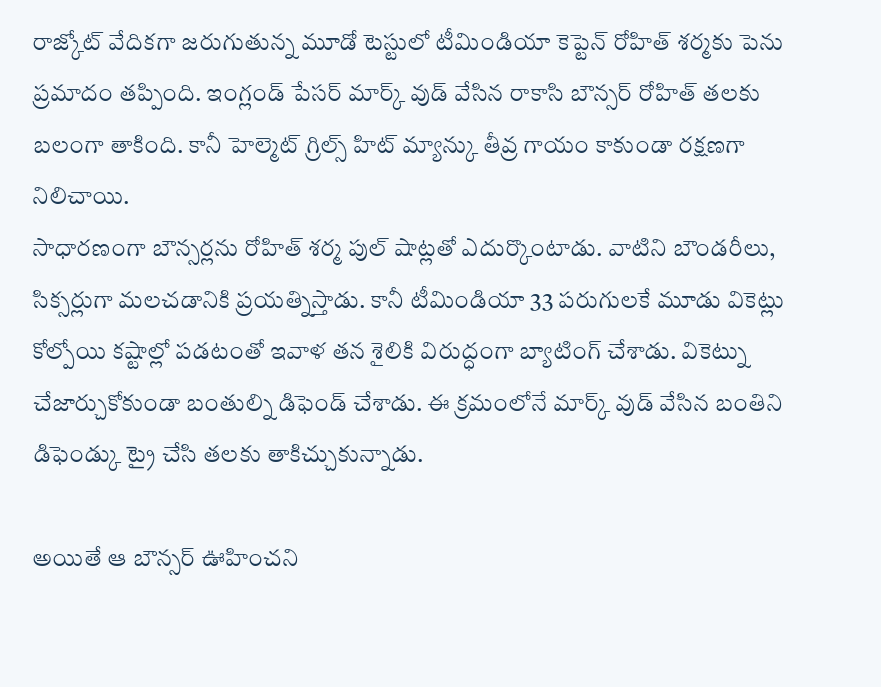రాజ్కోట్ వేదికగా జరుగుతున్న మూడో టెస్టులో టీమిండియా కెప్టెన్ రోహిత్ శర్మకు పెను ప్రమాదం తప్పింది. ఇంగ్లండ్ పేసర్ మార్క్ వుడ్ వేసిన రాకాసి బౌన్సర్ రోహిత్ తలకు బలంగా తాకింది. కానీ హెల్మెట్ గ్రిల్స్ హిట్ మ్యాన్కు తీవ్ర గాయం కాకుండా రక్షణగా నిలిచాయి.
సాధారణంగా బౌన్సర్లను రోహిత్ శర్మ పుల్ షాట్లతో ఎదుర్కొంటాడు. వాటిని బౌండరీలు, సిక్సర్లుగా మలచడానికి ప్రయత్నిస్తాడు. కానీ టీమిండియా 33 పరుగులకే మూడు వికెట్లు కోల్పోయి కష్టాల్లో పడటంతో ఇవాళ తన శైలికి విరుద్ధంగా బ్యాటింగ్ చేశాడు. వికెట్ను చేజార్చుకోకుండా బంతుల్ని డిఫెండ్ చేశాడు. ఈ క్రమంలోనే మార్క్ వుడ్ వేసిన బంతిని డిఫెండ్కు ట్రై చేసి తలకు తాకిచ్చుకున్నాడు.

అయితే ఆ బౌన్సర్ ఊహించని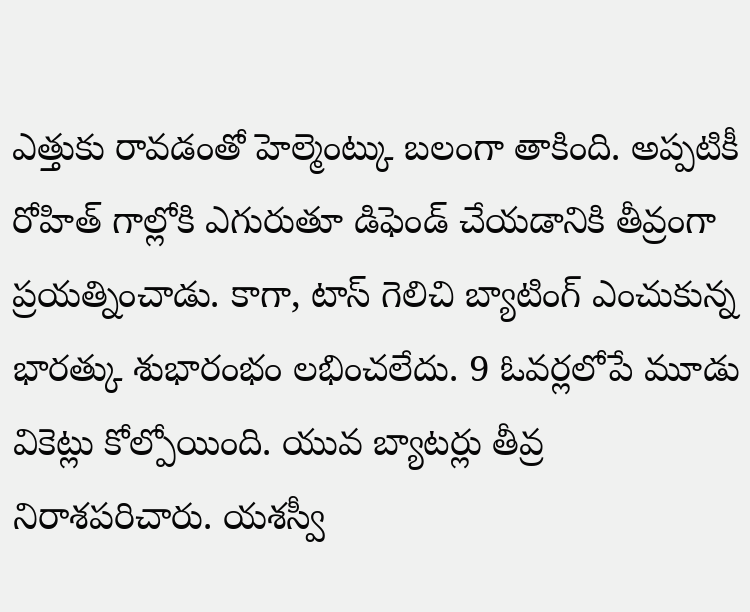ఎత్తుకు రావడంతో హెల్మెంట్కు బలంగా తాకింది. అప్పటికీ రోహిత్ గాల్లోకి ఎగురుతూ డిఫెండ్ చేయడానికి తీవ్రంగా ప్రయత్నించాడు. కాగా, టాస్ గెలిచి బ్యాటింగ్ ఎంచుకున్న భారత్కు శుభారంభం లభించలేదు. 9 ఓవర్లలోపే మూడు వికెట్లు కోల్పోయింది. యువ బ్యాటర్లు తీవ్ర నిరాశపరిచారు. యశస్వీ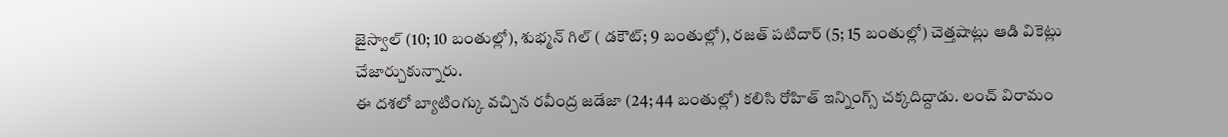జైస్వాల్ (10; 10 బంతుల్లో), శుభ్మన్ గిల్ ( డకౌట్; 9 బంతుల్లో), రజత్ పటిదార్ (5; 15 బంతుల్లో) చెత్తషాట్లు ఆడి వికెట్లు చేజార్చుకున్నారు.
ఈ దశలో బ్యాటింగ్కు వచ్చిన రవీంద్ర జడేజా (24; 44 బంతుల్లో) కలిసి రోహిత్ ఇన్నింగ్స్ చక్కదిద్దాడు. లంచ్ విరామం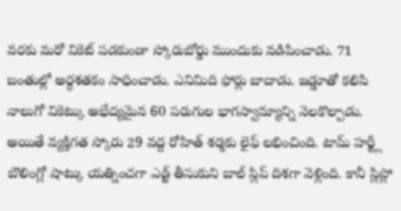వరకు మరో వికెట్ పడకుండా స్కోరుబోర్డు ముందుకు నడిపించాడు. 71 బంతుల్లో అర్ధశతకం సాధించాడు. ఎనిమిది ఫోర్లు బాదాడు. జడ్డూతో కలిసి నాలుగో వికెట్కు అభేద్యమైన 60 పరుగుల భాగస్వామ్యాన్ని నెలకొల్పాడు.
అయితే వ్యక్తిగత స్కోరు 29 వద్ద రోహిత్ శర్మకు లైఫ్ లభించింది. టామ్ హర్ట్లీ బౌలింగ్లో షాట్కు యత్నించగా ఎడ్జ్ తీసుకుని బాల్ స్లిప్ దిశగా వెళ్లింది. కానీ స్లిప్లో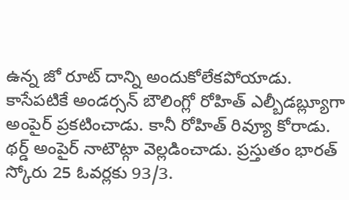ఉన్న జో రూట్ దాన్ని అందుకోలేకపోయాడు. కాసేపటికే అండర్సన్ బౌలింగ్లో రోహిత్ ఎల్బీడబ్ల్యూగా అంపైర్ ప్రకటించాడు. కానీ రోహిత్ రివ్యూ కోరాడు. థర్డ్ అంపైర్ నాటౌట్గా వెల్లడించాడు. ప్రస్తుతం భారత్ స్కోరు 25 ఓవర్లకు 93/3.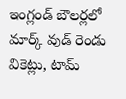ఇంగ్లండ్ బౌలర్లలో మార్క్ వుడ్ రెండు వికెట్లు, టామ్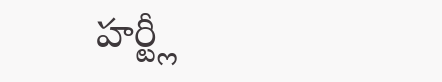హర్ట్లీ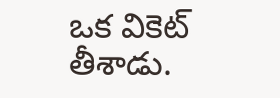ఒక వికెట్ తీశాడు.